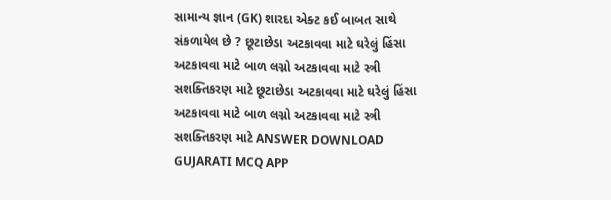સામાન્ય જ્ઞાન (GK) શારદા એક્ટ કઈ બાબત સાથે સંકળાયેલ છે ? છૂટાછેડા અટકાવવા માટે ઘરેલું હિંસા અટકાવવા માટે બાળ લગ્નો અટકાવવા માટે સ્ત્રી સશક્તિકરણ માટે છૂટાછેડા અટકાવવા માટે ઘરેલું હિંસા અટકાવવા માટે બાળ લગ્નો અટકાવવા માટે સ્ત્રી સશક્તિકરણ માટે ANSWER DOWNLOAD GUJARATI MCQ APP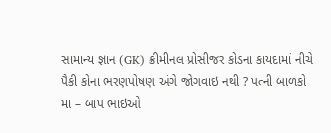સામાન્ય જ્ઞાન (GK) ક્રીમીનલ પ્રોસીજર કોડના કાયદામાં નીચે પૈકી કોના ભરણપોષણ અંગે જોગવાઇ નથી ? પત્ની બાળકો મા – બાપ ભાઇઓ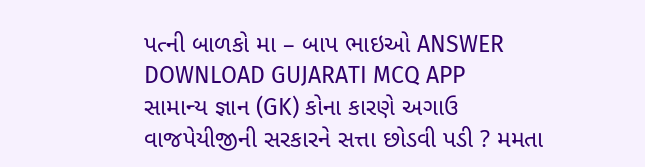પત્ની બાળકો મા – બાપ ભાઇઓ ANSWER DOWNLOAD GUJARATI MCQ APP
સામાન્ય જ્ઞાન (GK) કોના કારણે અગાઉ વાજપેયીજીની સરકારને સત્તા છોડવી પડી ? મમતા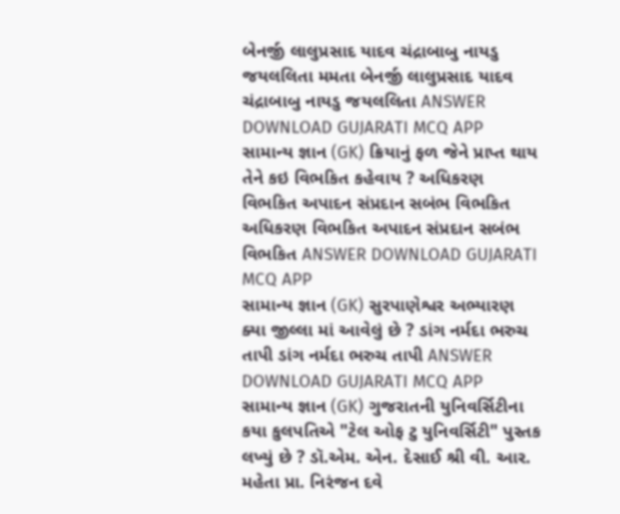બેનર્જી લાલુપ્રસાદ યાદવ ચંદ્રાબાબુ નાયડુ જયલલિતા મમતા બેનર્જી લાલુપ્રસાદ યાદવ ચંદ્રાબાબુ નાયડુ જયલલિતા ANSWER DOWNLOAD GUJARATI MCQ APP
સામાન્ય જ્ઞાન (GK) ક્રિયાનું ફળ જેને પ્રાપ્ત થાય તેને કઇ વિભકિત કહેવાય ? અધિકરણ વિભકિત અપાદન સંપ્રદાન સબંભ વિભકિત અધિકરણ વિભકિત અપાદન સંપ્રદાન સબંભ વિભકિત ANSWER DOWNLOAD GUJARATI MCQ APP
સામાન્ય જ્ઞાન (GK) સુરપાણેશ્વર અભ્યારણ ક્યા જીલ્લા માં આવેલું છે ? ડાંગ નર્મદા ભરુચ તાપી ડાંગ નર્મદા ભરુચ તાપી ANSWER DOWNLOAD GUJARATI MCQ APP
સામાન્ય જ્ઞાન (GK) ગુજરાતની યુનિવર્સિટીના કયા કુલપતિએ "ટેલ ઓફ ટુ યુનિવર્સિટી" પુસ્તક લખ્યું છે ? ડૉ.એમ. એન. દેસાઈ શ્રી વી. આર. મહેતા પ્રા. નિરંજન દવે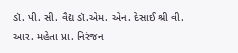ડૉ. પી. સી. વૈદ્ય ડૉ.એમ. એન. દેસાઈ શ્રી વી. આર. મહેતા પ્રા. નિરંજન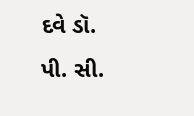દવે ડૉ. પી. સી.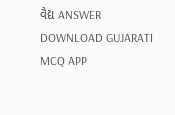વૈદ્ય ANSWER DOWNLOAD GUJARATI MCQ APP